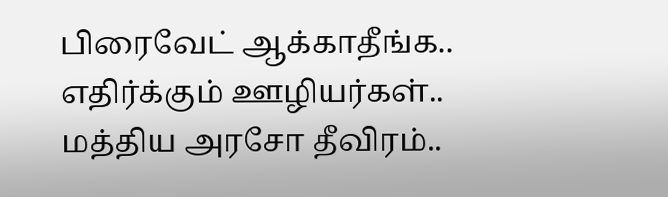பிரைவேட் ஆக்காதீங்க.. எதிர்க்கும் ஊழியர்கள்.. மத்திய அரசோ தீவிரம்..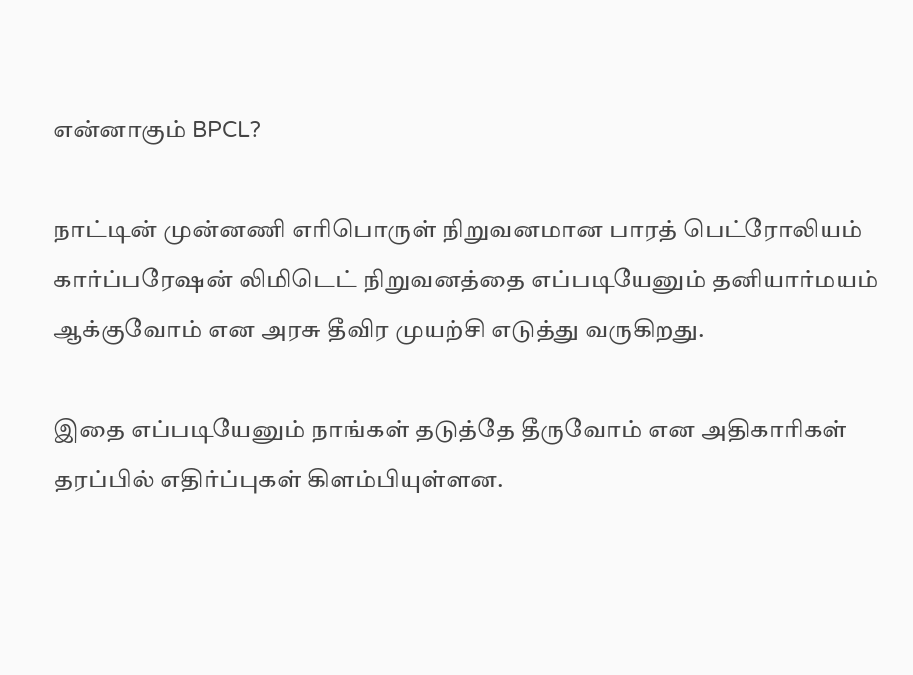என்னாகும் BPCL?

நாட்டின் முன்னணி எரிபொருள் நிறுவனமான பாரத் பெட்ரோலியம் கார்ப்பரேஷன் லிமிடெட் நிறுவனத்தை எப்படியேனும் தனியார்மயம் ஆக்குவோம் என அரசு தீவிர முயற்சி எடுத்து வருகிறது.

இதை எப்படியேனும் நாங்கள் தடுத்தே தீருவோம் என அதிகாரிகள் தரப்பில் எதிர்ப்புகள் கிளம்பியுள்ளன.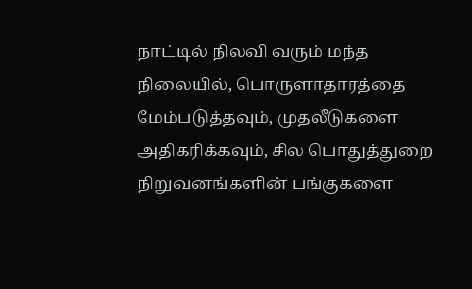நாட்டில் நிலவி வரும் மந்த நிலையில், பொருளாதாரத்தை மேம்படுத்தவும், முதலீடுகளை அதிகரிக்கவும், சில பொதுத்துறை நிறுவனங்களின் பங்குகளை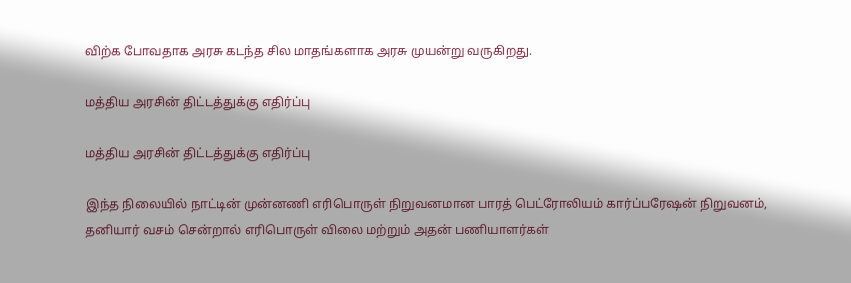விற்க போவதாக அரசு கடந்த சில மாதங்களாக அரசு முயன்று வருகிறது.

மத்திய அரசின் திட்டத்துக்கு எதிர்ப்பு

மத்திய அரசின் திட்டத்துக்கு எதிர்ப்பு

இந்த நிலையில் நாட்டின் முன்னணி எரிபொருள் நிறுவனமான பாரத் பெட்ரோலியம் கார்ப்பரேஷன் நிறுவனம், தனியார் வசம் சென்றால் எரிபொருள் விலை மற்றும் அதன் பணியாளர்கள்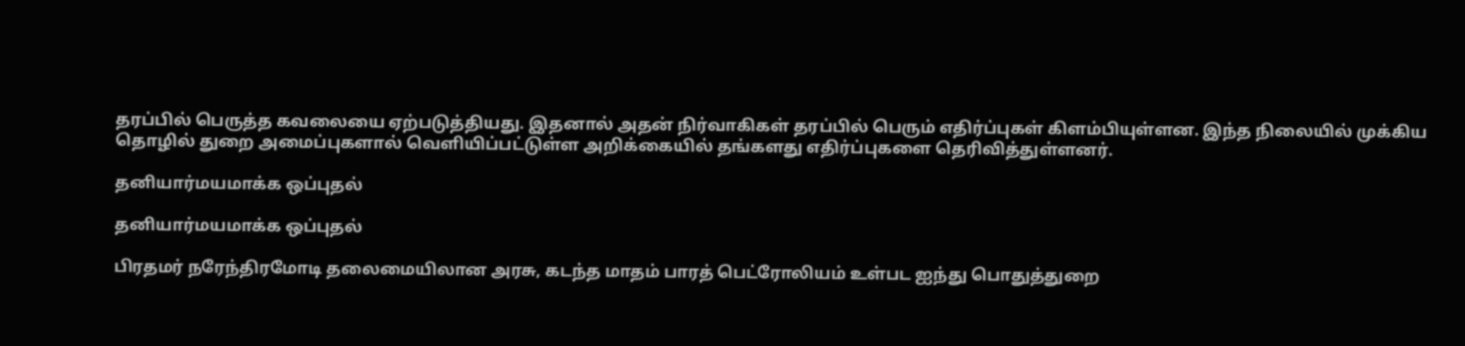தரப்பில் பெருத்த கவலையை ஏற்படுத்தியது. இதனால் அதன் நிர்வாகிகள் தரப்பில் பெரும் எதிர்ப்புகள் கிளம்பியுள்ளன. இந்த நிலையில் முக்கிய தொழில் துறை அமைப்புகளால் வெளியிப்பட்டுள்ள அறிக்கையில் தங்களது எதிர்ப்புகளை தெரிவித்துள்ளனர்.

தனியார்மயமாக்க ஒப்புதல்

தனியார்மயமாக்க ஒப்புதல்

பிரதமர் நரேந்திரமோடி தலைமையிலான அரசு, கடந்த மாதம் பாரத் பெட்ரோலியம் உள்பட ஐந்து பொதுத்துறை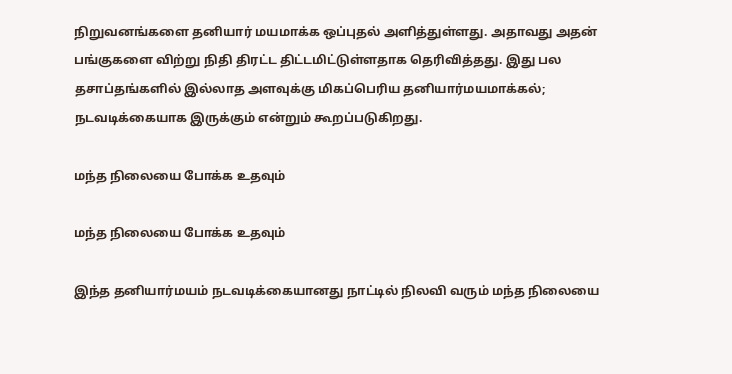நிறுவனங்களை தனியார் மயமாக்க ஒப்புதல் அளித்துள்ளது. அதாவது அதன் பங்குகளை விற்று நிதி திரட்ட திட்டமிட்டுள்ளதாக தெரிவித்தது. இது பல தசாப்தங்களில் இல்லாத அளவுக்கு மிகப்பெரிய தனியார்மயமாக்கல்; நடவடிக்கையாக இருக்கும் என்றும் கூறப்படுகிறது.

மந்த நிலையை போக்க உதவும்

மந்த நிலையை போக்க உதவும்

இந்த தனியார்மயம் நடவடிக்கையானது நாட்டில் நிலவி வரும் மந்த நிலையை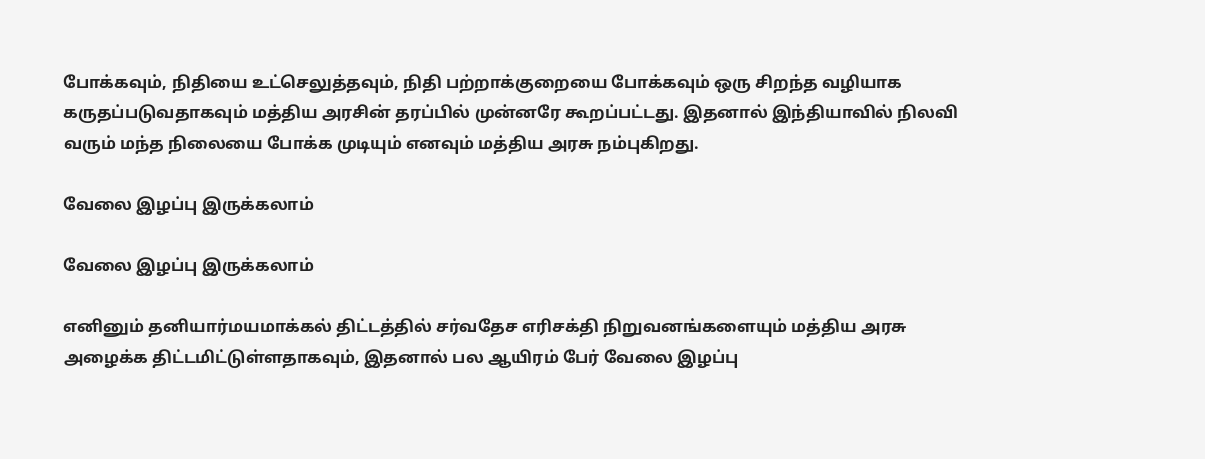போக்கவும், நிதியை உட்செலுத்தவும், நிதி பற்றாக்குறையை போக்கவும் ஒரு சிறந்த வழியாக கருதப்படுவதாகவும் மத்திய அரசின் தரப்பில் முன்னரே கூறப்பட்டது. இதனால் இந்தியாவில் நிலவி வரும் மந்த நிலையை போக்க முடியும் எனவும் மத்திய அரசு நம்புகிறது.

வேலை இழப்பு இருக்கலாம்

வேலை இழப்பு இருக்கலாம்

எனினும் தனியார்மயமாக்கல் திட்டத்தில் சர்வதேச எரிசக்தி நிறுவனங்களையும் மத்திய அரசு அழைக்க திட்டமிட்டுள்ளதாகவும், இதனால் பல ஆயிரம் பேர் வேலை இழப்பு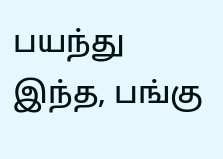பயந்து இந்த, பங்கு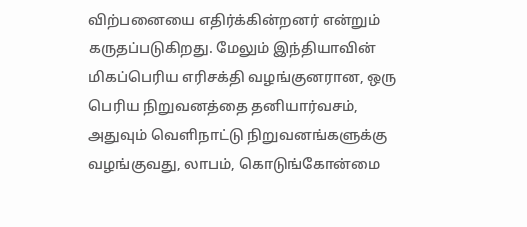விற்பனையை எதிர்க்கின்றனர் என்றும் கருதப்படுகிறது. மேலும் இந்தியாவின் மிகப்பெரிய எரிசக்தி வழங்குனரான, ஒரு பெரிய நிறுவனத்தை தனியார்வசம், அதுவும் வெளிநாட்டு நிறுவனங்களுக்கு வழங்குவது, லாபம், கொடுங்கோன்மை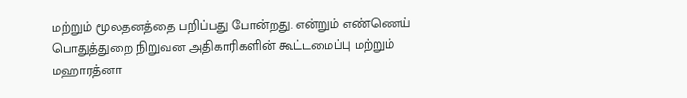மற்றும் மூலதனத்தை பறிப்பது போன்றது. என்றும் எண்ணெய் பொதுத்துறை நிறுவன அதிகாரிகளின் கூட்டமைப்பு மற்றும் மஹாரத்னா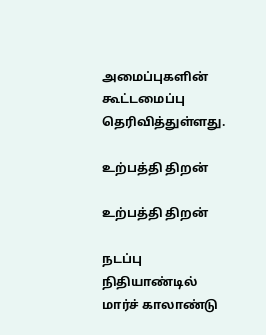அமைப்புகளின் கூட்டமைப்பு தெரிவித்துள்ளது.

உற்பத்தி திறன்

உற்பத்தி திறன்

நடப்பு நிதியாண்டில் மார்ச் காலாண்டு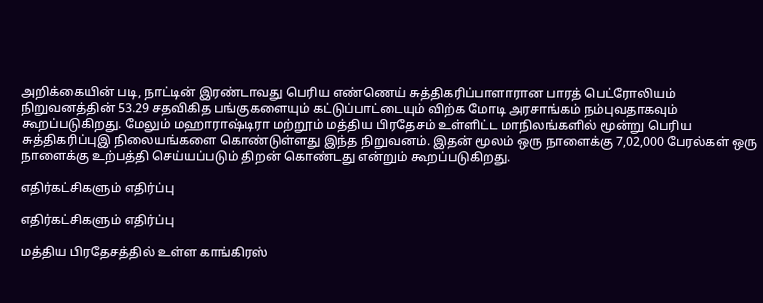அறிக்கையின் படி, நாட்டின் இரண்டாவது பெரிய எண்ணெய் சுத்திகரிப்பாளாரான பாரத் பெட்ரோலியம் நிறுவனத்தின் 53.29 சதவிகித பங்குகளையும் கட்டுப்பாட்டையும் விற்க மோடி அரசாங்கம் நம்புவதாகவும் கூறப்படுகிறது. மேலும் மஹாராஷ்டிரா மற்றூம் மத்திய பிரதேசம் உள்ளிட்ட மாநிலங்களில் மூன்று பெரிய சுத்திகரிப்புஇ நிலையங்களை கொண்டுள்ளது இந்த நிறுவனம். இதன் மூலம் ஒரு நாளைக்கு 7,02,000 பேரல்கள் ஒரு நாளைக்கு உற்பத்தி செய்யப்படும் திறன் கொண்டது என்றும் கூறப்படுகிறது.

எதிர்கட்சிகளும் எதிர்ப்பு

எதிர்கட்சிகளும் எதிர்ப்பு

மத்திய பிரதேசத்தில் உள்ள காங்கிரஸ்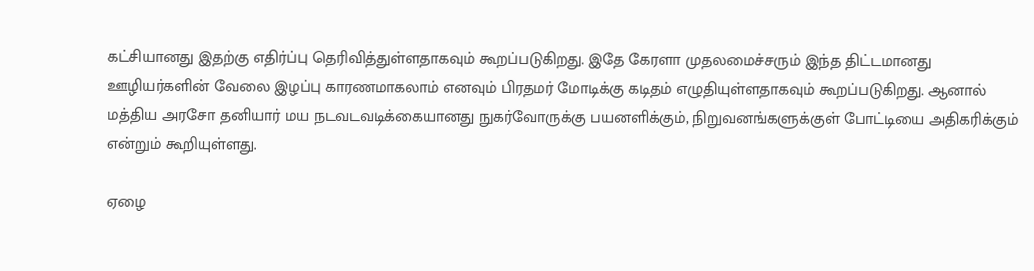கட்சியானது இதற்கு எதிர்ப்பு தெரிவித்துள்ளதாகவும் கூறப்படுகிறது. இதே கேரளா முதலமைச்சரும் இந்த திட்டமானது ஊழியர்களின் வேலை இழப்பு காரணமாகலாம் எனவும் பிரதமர் மோடிக்கு கடிதம் எழுதியுள்ளதாகவும் கூறப்படுகிறது. ஆனால் மத்திய அரசோ தனியார் மய நடவடவடிக்கையானது நுகர்வோருக்கு பயனளிக்கும், நிறுவனங்களுக்குள் போட்டியை அதிகரிக்கும் என்றும் கூறியுள்ளது.

ஏழை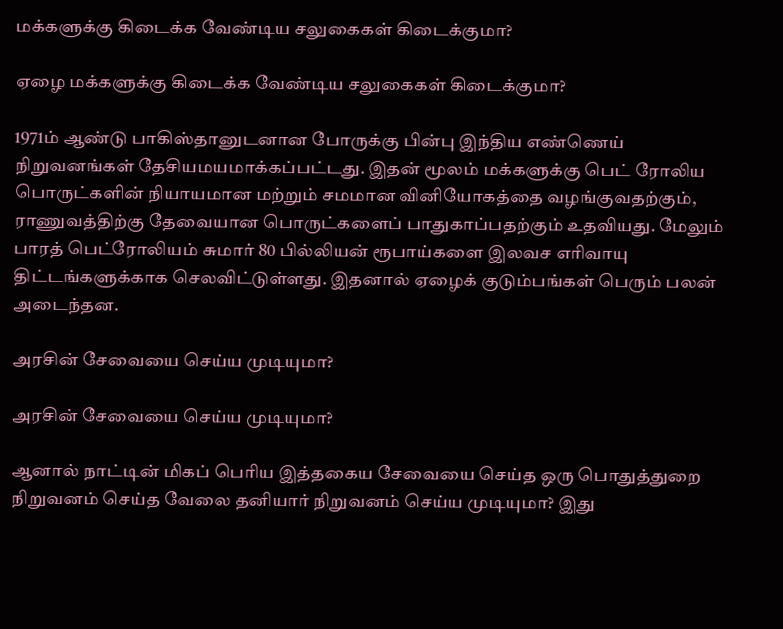மக்களுக்கு கிடைக்க வேண்டிய சலுகைகள் கிடைக்குமா?

ஏழை மக்களுக்கு கிடைக்க வேண்டிய சலுகைகள் கிடைக்குமா?

1971ம் ஆண்டு பாகிஸ்தானுடனான போருக்கு பின்பு இந்திய எண்ணெய் நிறுவனங்கள் தேசியமயமாக்கப்பட்டது. இதன் மூலம் மக்களுக்கு பெட் ரோலிய பொருட்களின் நியாயமான மற்றும் சமமான வினியோகத்தை வழங்குவதற்கும், ராணுவத்திற்கு தேவையான பொருட்களைப் பாதுகாப்பதற்கும் உதவியது. மேலும் பாரத் பெட்ரோலியம் சுமார் 80 பில்லியன் ரூபாய்களை இலவச எரிவாயு திட்டங்களுக்காக செலவிட்டுள்ளது. இதனால் ஏழைக் குடும்பங்கள் பெரும் பலன் அடைந்தன.

அரசின் சேவையை செய்ய முடியுமா?

அரசின் சேவையை செய்ய முடியுமா?

ஆனால் நாட்டின் மிகப் பெரிய இத்தகைய சேவையை செய்த ஒரு பொதுத்துறை நிறுவனம் செய்த வேலை தனியார் நிறுவனம் செய்ய முடியுமா? இது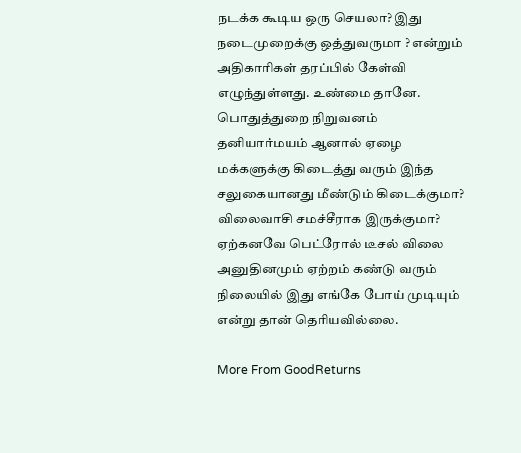நடக்க கூடிய ஒரு செயலா? இது நடைமுறைக்கு ஒத்துவருமா ? என்றும் அதிகாரிகள் தரப்பில் கேள்வி எழுந்துள்ளது. உண்மை தானே. பொதுத்துறை நிறுவனம் தனியார்மயம் ஆனால் ஏழை மக்களுக்கு கிடைத்து வரும் இந்த சலுகையானது மீண்டும் கிடைக்குமா? விலைவாசி சமச்சீராக இருக்குமா? ஏற்கனவே பெட்ரோல் டீசல் விலை அனுதினமும் ஏற்றம் கண்டு வரும் நிலையில் இது எங்கே போய் முடியும் என்று தான் தெரியவில்லை.

More From GoodReturns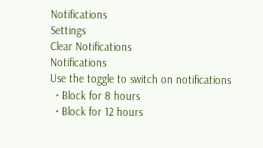Notifications
Settings
Clear Notifications
Notifications
Use the toggle to switch on notifications
  • Block for 8 hours
  • Block for 12 hours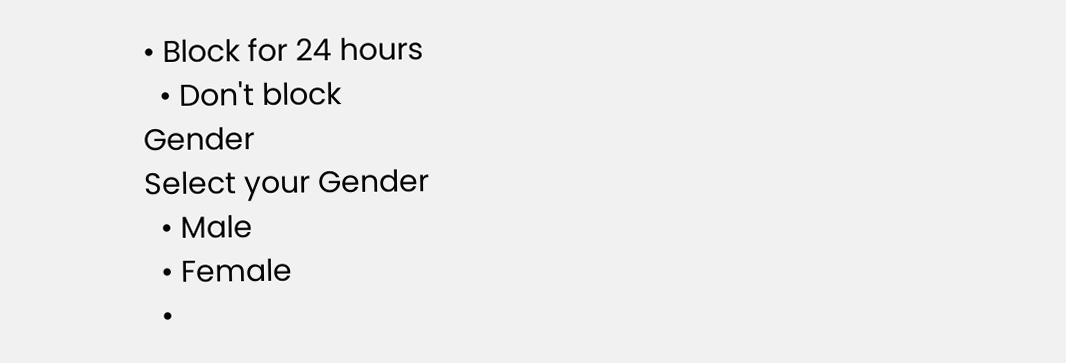• Block for 24 hours
  • Don't block
Gender
Select your Gender
  • Male
  • Female
  •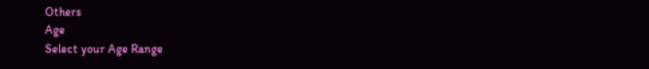Others
Age
Select your Age Range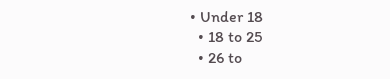• Under 18
  • 18 to 25
  • 26 to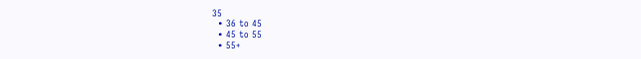35
  • 36 to 45
  • 45 to 55
  • 55+